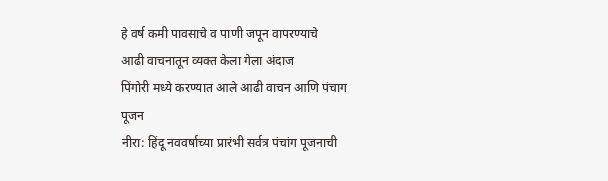हे वर्ष कमी पावसाचे व पाणी जपून वापरण्याचे
आढी वाचनातून व्यक्त केला गेला अंदाज
पिंगोरी मध्ये करण्यात आले आढी वाचन आणि पंचाग पूजन
नीरा: हिंदू नववर्षाच्या प्रारंभी सर्वत्र पंचांग पूजनाची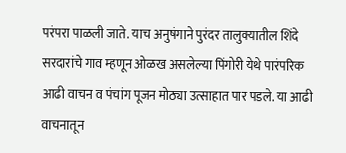परंपरा पाळली जाते. याच अनुषंगाने पुरंदर तालुक्यातील शिंदे सरदारांचे गाव म्हणून ओळख असलेल्या पिंगोरी येथे पारंपरिक आढी वाचन व पंचांग पूजन मोठ्या उत्साहात पार पडले. या आढी वाचनातून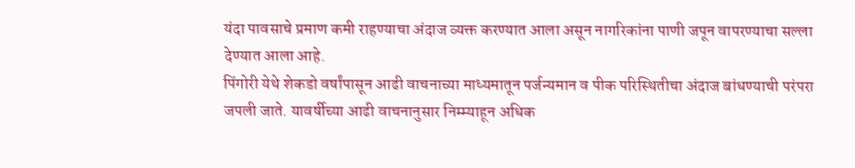यंदा पावसाचे प्रमाण कमी राहण्याचा अंदाज व्यक्त करण्यात आला असून नागरिकांना पाणी जपून वापरण्याचा सल्ला देण्यात आला आहे.
पिंगोरी येथे शेकडो वर्षांपासून आढी वाचनाच्या माध्यमातून पर्जन्यमान व पीक परिस्थितीचा अंदाज बांधण्याची परंपरा जपली जाते. यावर्षीच्या आढी वाचनानुसार निम्म्याहून अधिक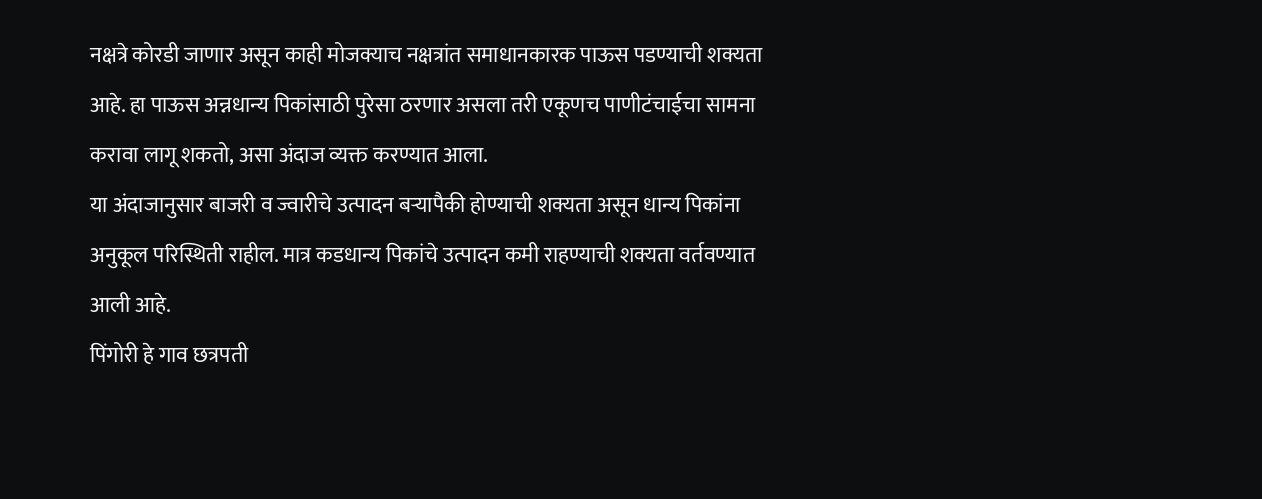नक्षत्रे कोरडी जाणार असून काही मोजक्याच नक्षत्रांत समाधानकारक पाऊस पडण्याची शक्यता आहे. हा पाऊस अन्नधान्य पिकांसाठी पुरेसा ठरणार असला तरी एकूणच पाणीटंचाईचा सामना करावा लागू शकतो, असा अंदाज व्यक्त करण्यात आला.
या अंदाजानुसार बाजरी व ज्वारीचे उत्पादन बऱ्यापैकी होण्याची शक्यता असून धान्य पिकांना अनुकूल परिस्थिती राहील. मात्र कडधान्य पिकांचे उत्पादन कमी राहण्याची शक्यता वर्तवण्यात आली आहे.
पिंगोरी हे गाव छत्रपती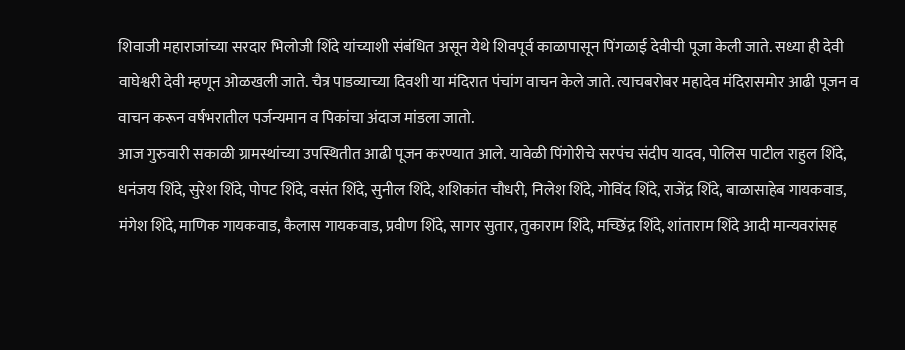शिवाजी महाराजांच्या सरदार भिलोजी शिंदे यांच्याशी संबंधित असून येथे शिवपूर्व काळापासून पिंगळाई देवीची पूजा केली जाते. सध्या ही देवी वाघेश्वरी देवी म्हणून ओळखली जाते. चैत्र पाडव्याच्या दिवशी या मंदिरात पंचांग वाचन केले जाते. त्याचबरोबर महादेव मंदिरासमोर आढी पूजन व वाचन करून वर्षभरातील पर्जन्यमान व पिकांचा अंदाज मांडला जातो.
आज गुरुवारी सकाळी ग्रामस्थांच्या उपस्थितीत आढी पूजन करण्यात आले. यावेळी पिंगोरीचे सरपंच संदीप यादव, पोलिस पाटील राहुल शिंदे, धनंजय शिंदे, सुरेश शिंदे, पोपट शिंदे, वसंत शिंदे, सुनील शिंदे, शशिकांत चौधरी, निलेश शिंदे, गोविंद शिंदे, राजेंद्र शिंदे, बाळासाहेब गायकवाड, मंगेश शिंदे, माणिक गायकवाड, कैलास गायकवाड, प्रवीण शिंदे, सागर सुतार, तुकाराम शिंदे, मच्छिंद्र शिंदे, शांताराम शिंदे आदी मान्यवरांसह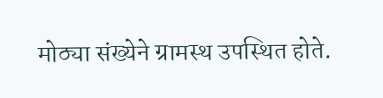मोठ्या संख्येने ग्रामस्थ उपस्थित होते.